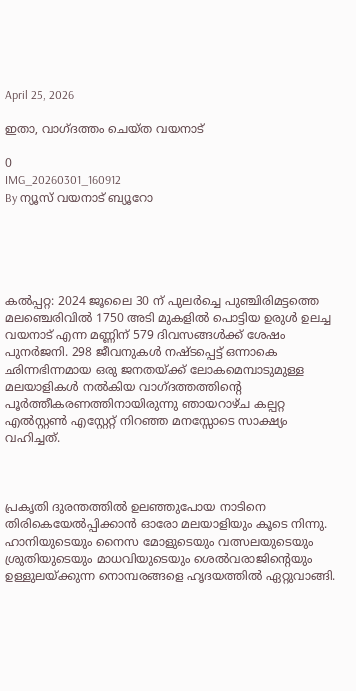April 25, 2026

ഇതാ, വാഗ്ദത്തം ചെയ്ത വയനാട്

0
IMG_20260301_160912
By ന്യൂസ് വയനാട് ബ്യൂറോ





കൽപ്പറ്റ: 2024 ജൂലൈ 30 ന് പുലർച്ചെ പുഞ്ചിരിമട്ടത്തെ മലഞ്ചെരിവിൽ 1750 അടി മുകളിൽ പൊട്ടിയ ഉരുൾ ഉലച്ച വയനാട് എന്ന മണ്ണിന് 579 ദിവസങ്ങൾക്ക് ശേഷം പുനർജനി. 298 ജീവനുകൾ നഷ്ടപ്പെട്ട് ഒന്നാകെ ഛിന്നഭിന്നമായ ഒരു ജനതയ്ക്ക് ലോകമെമ്പാടുമുള്ള മലയാളികൾ നൽകിയ വാഗ്ദത്തത്തിന്റെ പൂർത്തീകരണത്തിനായിരുന്നു ഞായറാഴ്ച കല്പറ്റ എൽസ്റ്റൺ എസ്റ്റേറ്റ് നിറഞ്ഞ മനസ്സോടെ സാക്ഷ്യം വഹിച്ചത്.



പ്രകൃതി ദുരന്തത്തിൽ ഉലഞ്ഞുപോയ നാടിനെ തിരികെയേൽപ്പിക്കാൻ ഓരോ മലയാളിയും കൂടെ നിന്നു. ഹാനിയുടെയും നൈസ മോളുടെയും വത്സലയുടെയും ശ്രുതിയുടെയും മാധവിയുടെയും ശെൽവരാജിന്റെയും ഉള്ളുലയ്ക്കുന്ന നൊമ്പരങ്ങളെ ഹൃദയത്തിൽ ഏറ്റുവാങ്ങി.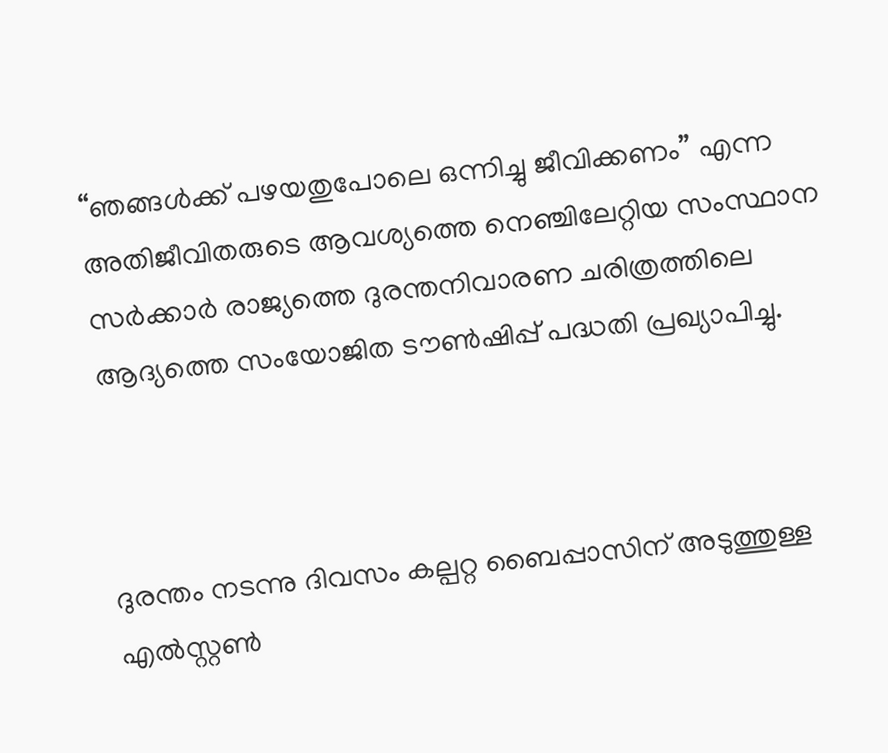“ഞങ്ങൾക്ക് പഴയതുപോലെ ഒന്നിച്ചു ജീവിക്കണം” എന്ന അതിജീവിതരുടെ ആവശ്യത്തെ നെഞ്ചിലേറ്റിയ സംസ്ഥാന സർക്കാർ രാജ്യത്തെ ദുരന്തനിവാരണ ചരിത്രത്തിലെ ആദ്യത്തെ സംയോജിത ടൗൺഷിപ്പ് പദ്ധതി പ്രഖ്യാപിച്ചു.



ദുരന്തം നടന്നു ദിവസം കല്പറ്റ ബൈപ്പാസിന് അടുത്തുള്ള എൽസ്റ്റൺ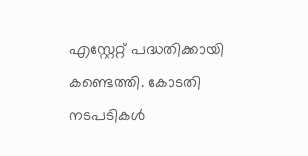എസ്റ്റേറ്റ് പദ്ധതിക്കായി കണ്ടെത്തി. കോടതി നടപടികൾ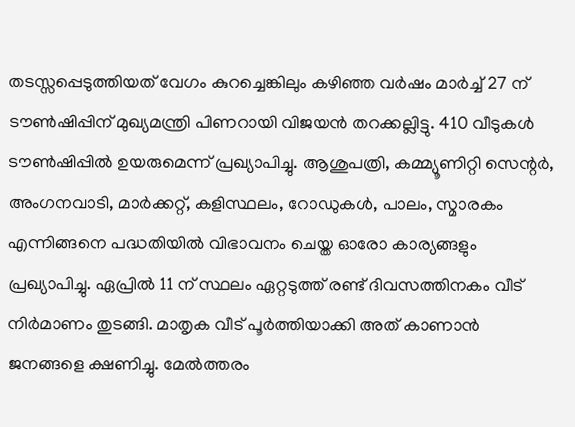തടസ്സപ്പെടുത്തിയത് വേഗം കുറച്ചെങ്കിലും കഴിഞ്ഞ വർഷം മാർച്ച്‌ 27 ന് ടൗൺഷിപ്പിന് മുഖ്യമന്ത്രി പിണറായി വിജയൻ തറക്കല്ലിട്ടു. 410 വീടുകൾ ടൗൺഷിപ്പിൽ ഉയരുമെന്ന് പ്രഖ്യാപിച്ചു. ആശുപത്രി, കമ്മ്യൂണിറ്റി സെന്റർ, അംഗനവാടി, മാർക്കറ്റ്, കളിസ്ഥലം, റോഡുകൾ, പാലം, സ്മാരകം എന്നിങ്ങനെ പദ്ധതിയിൽ വിഭാവനം ചെയ്ത ഓരോ കാര്യങ്ങളും പ്രഖ്യാപിച്ചു. ഏപ്രിൽ 11 ന് സ്ഥലം ഏറ്റടുത്ത് രണ്ട് ദിവസത്തിനകം വീട് നിർമാണം തുടങ്ങി. മാതൃക വീട് പൂർത്തിയാക്കി അത്‌ കാണാൻ ജനങ്ങളെ ക്ഷണിച്ചു. മേൽത്തരം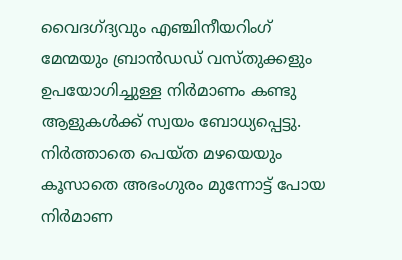വൈദഗ്ദ്യവും എഞ്ചിനീയറിംഗ് മേന്മയും ബ്രാൻഡഡ് വസ്തുക്കളും ഉപയോഗിച്ചുള്ള നിർമാണം കണ്ടു ആളുകൾക്ക് സ്വയം ബോധ്യപ്പെട്ടു. നിർത്താതെ പെയ്ത മഴയെയും കൂസാതെ അഭംഗുരം മുന്നോട്ട് പോയ നിർമാണ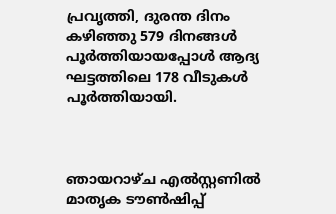പ്രവൃത്തി, ദുരന്ത ദിനം കഴിഞ്ഞു 579 ദിനങ്ങൾ പൂർത്തിയായപ്പോൾ ആദ്യ ഘട്ടത്തിലെ 178 വീടുകൾ പൂർത്തിയായി.



ഞായറാഴ്ച എൽസ്റ്റണിൽ മാതൃക ടൗൺഷിപ്പ്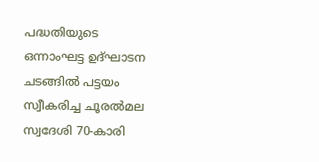പദ്ധതിയുടെ ഒന്നാംഘട്ട ഉദ്ഘാടന ചടങ്ങിൽ പട്ടയം സ്വീകരിച്ച ചൂരൽമല സ്വദേശി 70-കാരി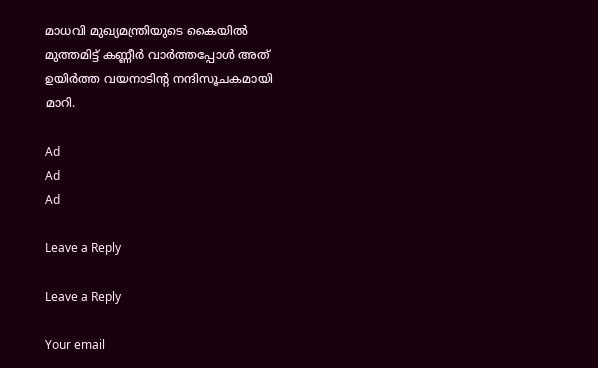മാധവി മുഖ്യമന്ത്രിയുടെ കൈയിൽ മുത്തമിട്ട് കണ്ണീർ വാർത്തപ്പോൾ അത്‌ ഉയിർത്ത വയനാടിന്റ നന്ദിസൂചകമായി മാറി.

Ad
Ad
Ad

Leave a Reply

Leave a Reply

Your email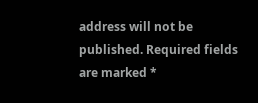address will not be published. Required fields are marked *